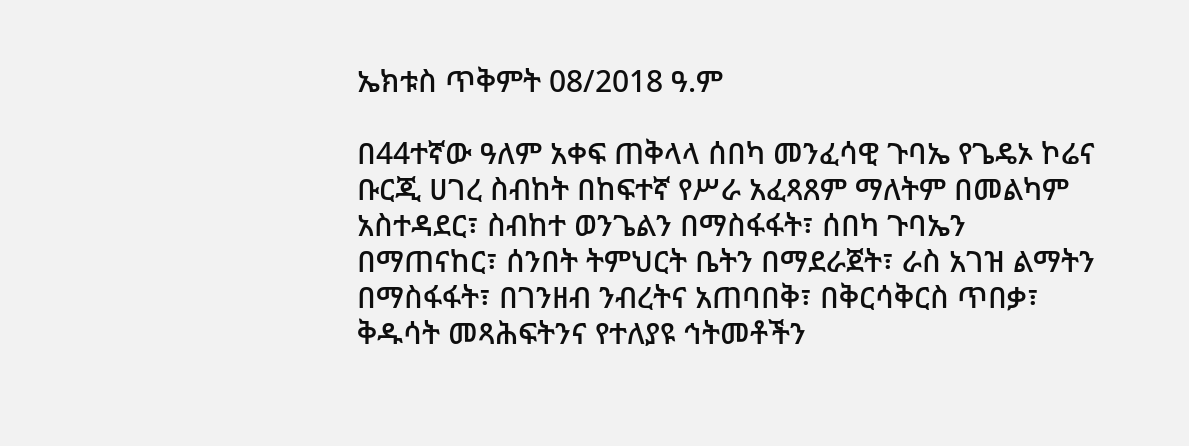ኤክቱስ ጥቅምት 08/2018 ዓ.ም

በ44ተኛው ዓለም አቀፍ ጠቅላላ ሰበካ መንፈሳዊ ጉባኤ የጌዴኦ ኮሬና ቡርጂ ሀገረ ስብከት በከፍተኛ የሥራ አፈጻጸም ማለትም በመልካም አስተዳደር፣ ስብከተ ወንጌልን በማስፋፋት፣ ሰበካ ጉባኤን በማጠናከር፣ ሰንበት ትምህርት ቤትን በማደራጀት፣ ራስ አገዝ ልማትን በማስፋፋት፣ በገንዘብ ንብረትና አጠባበቅ፣ በቅርሳቅርስ ጥበቃ፣ ቅዱሳት መጻሕፍትንና የተለያዩ ኅትመቶችን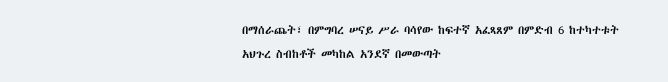በማሰራጨት፣ በምግባረ ሠናይ ሥራ ባሳየው ከፍተኛ አፈጻጸም በምድብ 6 ከተካተቱት አህጉረ ስብከቶች መካከል አንደኛ በመውጣት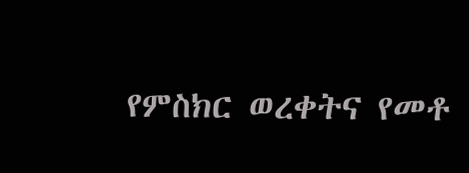የምስክር ወረቀትና የመቶ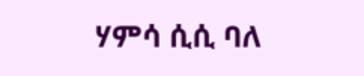ሃምሳ ሲሲ ባለ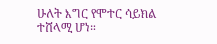ሁለት እግር የሞተር ሳይክል ተሸላሚ ሆነ።